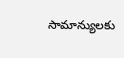సామాన్యులకు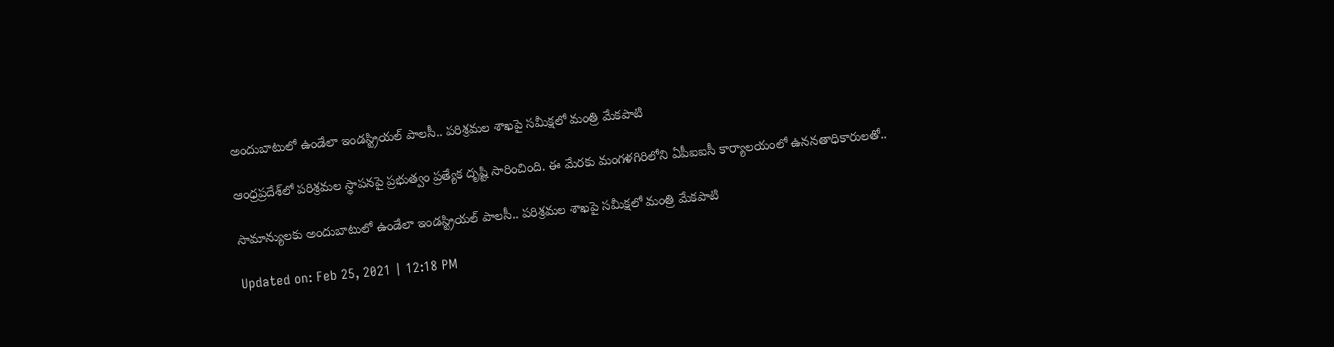అందుబాటులో ఉండేలా ఇండస్ట్రియల్‌ పాలసీ.. పరిశ్రమల శాఖపై సమీక్షలో మంత్రి మేకపాటి

ఆంధ్రప్రదేశ్‌లో పరిశ్రమల స్థాపనపై ప్రభుత్వం ప్రత్యేక దృష్టి సారించింది. ఈ మేరకు మంగళగిరిలోని ఏపీఐఐసీ కార్యాలయంలో ఉననతాధికారులతో..

సామాన్యులకు అందుబాటులో ఉండేలా ఇండస్ట్రియల్‌ పాలసీ.. పరిశ్రమల శాఖపై సమీక్షలో మంత్రి మేకపాటి

Updated on: Feb 25, 2021 | 12:18 PM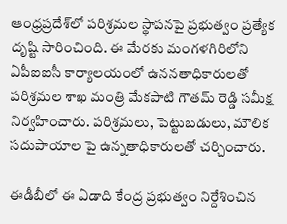ఆంధ్రప్రదేశ్‌లో పరిశ్రమల స్థాపనపై ప్రభుత్వం ప్రత్యేక దృష్టి సారించింది. ఈ మేరకు మంగళగిరిలోని ఏపీఐఐసీ కార్యాలయంలో ఉననతాధికారులతో పరిశ్రమల శాఖ మంత్రి మేకపాటి గౌతమ్ రెడ్డి సమీక్ష నిర్వహించారు. పరిశ్రమలు, పెట్టుబడులు, మౌలిక సదుపాయాల పై ఉన్నతాధికారులతో చర్చించారు.

ఈడీబీలో ఈ ఏడాది కేంద్ర ప్రభుత్వం నిర్దేశించిన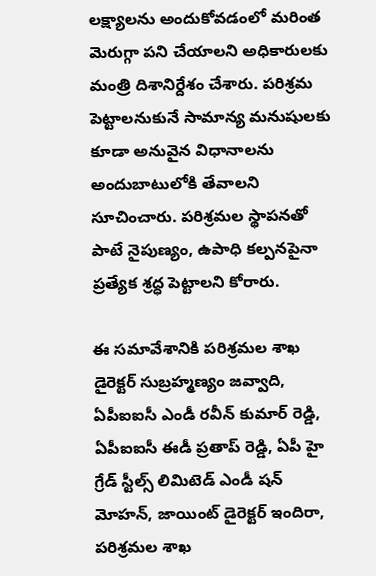లక్ష్యాలను అందుకోవడంలో మరింత మెరుగ్గా పని చేయాలని అధికారులకు మంత్రి దిశానిర్దేశం చేశారు. పరిశ్రమ పెట్టాలనుకునే సామాన్య మనుషులకు కూడా అనువైన విధానాలను అందుబాటులోకి తేవాలని సూచించారు. పరిశ్రమల స్థాపనతో పాటే నైపుణ్యం, ఉపాధి కల్పనపైనా ప్రత్యేక శ్రద్ధ పెట్టాలని కోరారు.

ఈ సమావేశానికి పరిశ్రమల శాఖ డైరెక్టర్ సుబ్రహ్మణ్యం జవ్వాది, ఏపీఐఐసీ ఎండీ రవీన్ కుమార్ రెడ్డి, ఏపీఐఐసీ ఈడీ ప్రతాప్ రెడ్డి, ఏపీ హై గ్రేడ్ స్టీల్స్ లిమిటెడ్ ఎండీ షన్ మోహన్, జాయింట్ డైరెక్టర్ ఇందిరా, పరిశ్రమల శాఖ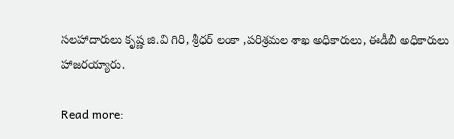సలహాదారులు కృష్ణ జి.వి గిరి, శ్రీధర్ లంకా ,పరిశ్రమల శాఖ అధికారులు, ఈడీబీ అధికారులు హాజరయ్యారు.

Read more: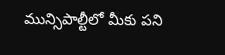మున్సిపాల్టీలో మీకు పని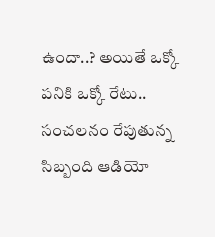ఉందా..? అయితే ఒక్కో పనికి ఒక్కో రేటు.. సంచలనం రేపుతున్న సిబ్బంది ఆడియో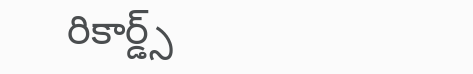రికార్డ్స్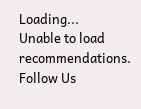Loading...
Unable to load recommendations.
Follow Us